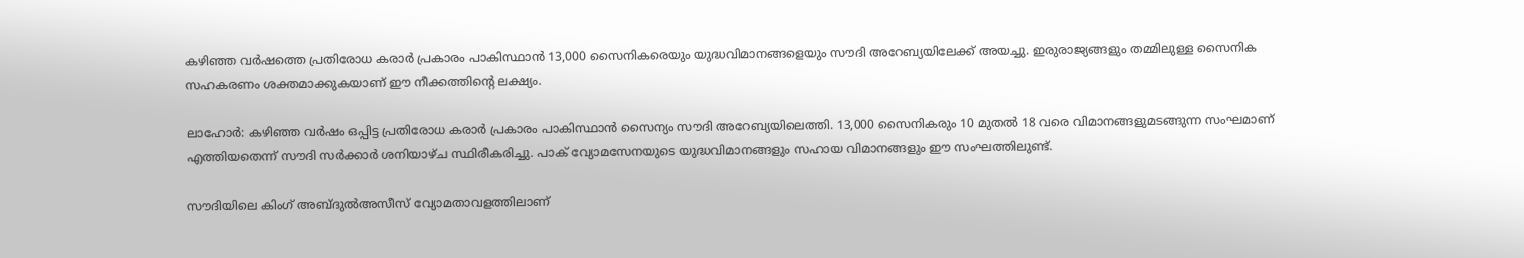കഴിഞ്ഞ വർഷത്തെ പ്രതിരോധ കരാർ പ്രകാരം പാകിസ്ഥാൻ 13,000 സൈനികരെയും യുദ്ധവിമാനങ്ങളെയും സൗദി അറേബ്യയിലേക്ക് അയച്ചു. ഇരുരാജ്യങ്ങളും തമ്മിലുള്ള സൈനിക സഹകരണം ശക്തമാക്കുകയാണ് ഈ നീക്കത്തിന്റെ ലക്ഷ്യം.

ലാഹോർ: കഴിഞ്ഞ വർഷം ഒപ്പിട്ട പ്രതിരോധ കരാർ പ്രകാരം പാകിസ്ഥാൻ സൈന്യം സൗദി അറേബ്യയിലെത്തി. 13,000 സൈനികരും 10 മുതൽ 18 വരെ വിമാനങ്ങളുമടങ്ങുന്ന സംഘമാണ് എത്തിയതെന്ന് സൗദി സർക്കാർ ശനിയാഴ്ച സ്ഥിരീകരിച്ചു. പാക് വ്യോമസേനയുടെ യുദ്ധവിമാനങ്ങളും സഹായ വിമാനങ്ങളും ഈ സംഘത്തിലുണ്ട്.

സൗദിയിലെ കിംഗ് അബ്ദുൽഅസീസ് വ്യോമതാവളത്തിലാണ്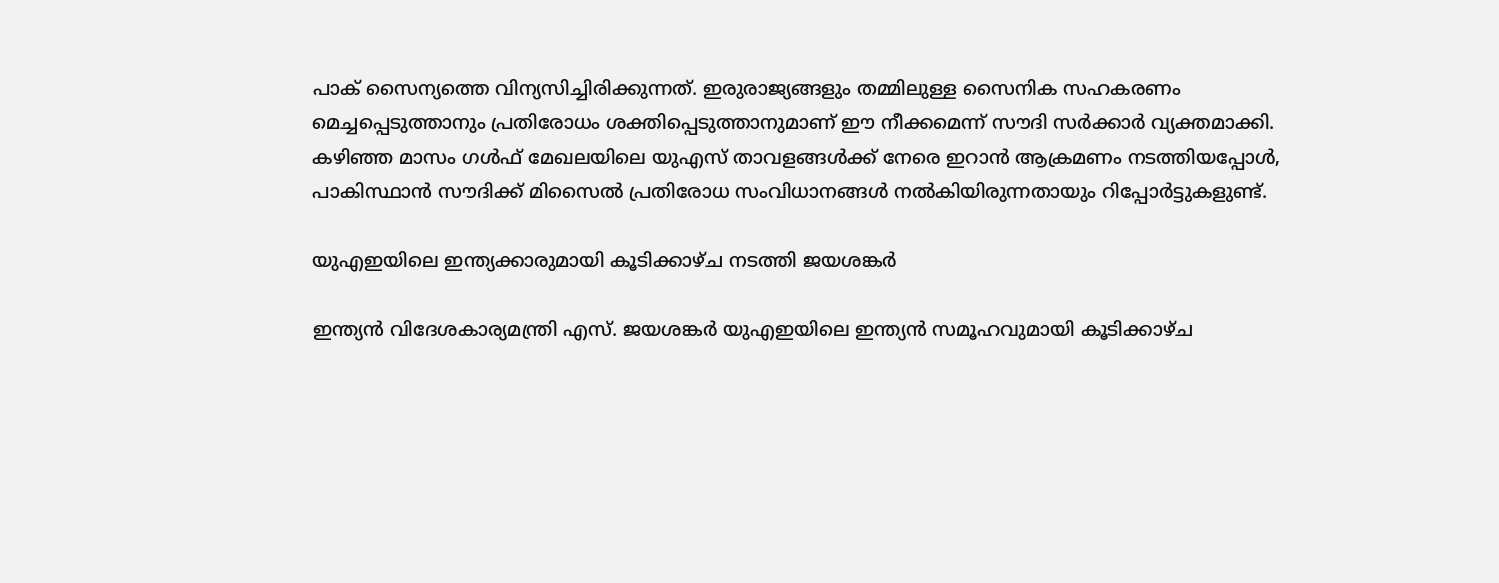പാക് സൈന്യത്തെ വിന്യസിച്ചിരിക്കുന്നത്. ഇരുരാജ്യങ്ങളും തമ്മിലുള്ള സൈനിക സഹകരണം മെച്ചപ്പെടുത്താനും പ്രതിരോധം ശക്തിപ്പെടുത്താനുമാണ് ഈ നീക്കമെന്ന് സൗദി സർക്കാർ വ്യക്തമാക്കി. കഴിഞ്ഞ മാസം ഗൾഫ് മേഖലയിലെ യുഎസ് താവളങ്ങൾക്ക് നേരെ ഇറാൻ ആക്രമണം നടത്തിയപ്പോൾ, പാകിസ്ഥാൻ സൗദിക്ക് മിസൈൽ പ്രതിരോധ സംവിധാനങ്ങൾ നൽകിയിരുന്നതായും റിപ്പോർട്ടുകളുണ്ട്.

യുഎഇയിലെ ഇന്ത്യക്കാരുമായി കൂടിക്കാഴ്ച നടത്തി ജയശങ്കർ

ഇന്ത്യൻ വിദേശകാര്യമന്ത്രി എസ്. ജയശങ്കർ യുഎഇയിലെ ഇന്ത്യൻ സമൂഹവുമായി കൂടിക്കാഴ്ച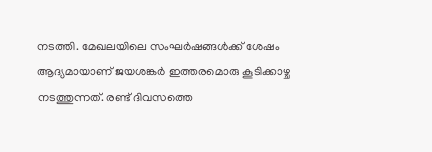നടത്തി. മേഖലയിലെ സംഘർഷങ്ങൾക്ക് ശേഷം ആദ്യമായാണ് ജയശങ്കർ ഇത്തരമൊരു കൂടിക്കാഴ്ച നടത്തുന്നത്. രണ്ട് ദിവസത്തെ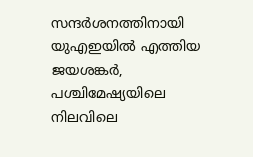സന്ദർശനത്തിനായി യുഎഇയിൽ എത്തിയ ജയശങ്കർ, പശ്ചിമേഷ്യയിലെ നിലവിലെ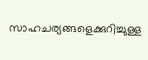സാഹചര്യങ്ങളെക്കുറിച്ചുള്ള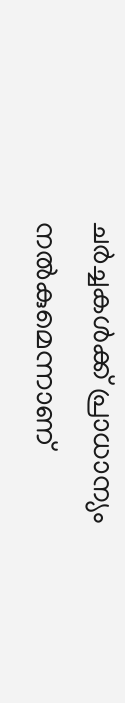ചർച്ചകൾക്ക് പ്രാധാന്യം നൽകുമെന്നാണ്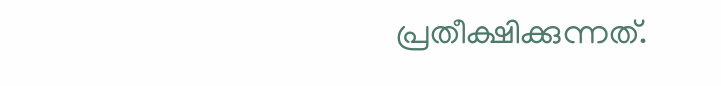പ്രതീക്ഷിക്കുന്നത്.